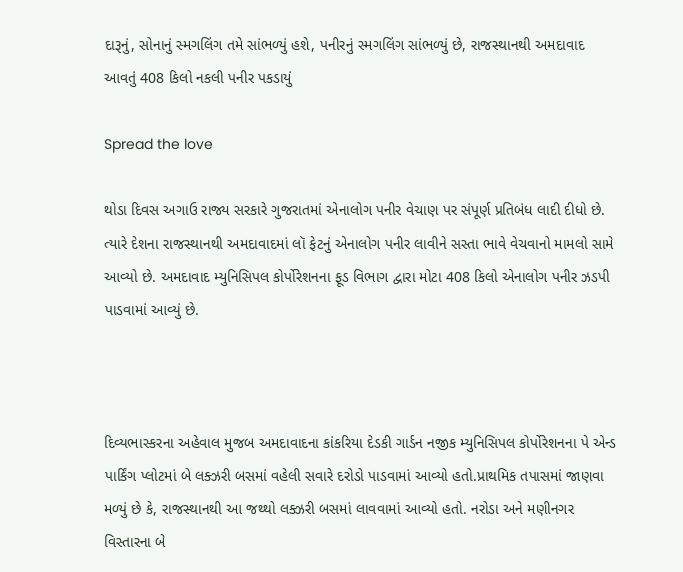દારૂનું, સોનાનું સ્મગલિંગ તમે સાંભળ્યું હશે, પનીરનું સ્મગલિંગ સાંભળ્યું છે, રાજસ્થાનથી અમદાવાદ આવતું 408 કિલો નકલી પનીર પકડાયું

Spread the love

થોડા દિવસ અગાઉ રાજ્ય સરકારે ગુજરાતમાં એનાલોગ પનીર વેચાણ પર સંપૂર્ણ પ્રતિબંધ લાદી દીધો છે. ત્યારે દેશના રાજસ્થાનથી અમદાવાદમાં લૉ ફેટનું એનાલોગ પનીર લાવીને સસ્તા ભાવે વેચવાનો મામલો સામે આવ્યો છે. અમદાવાદ મ્યુનિસિપલ કોર્પોરેશનના ફૂડ વિભાગ દ્વારા મોટા 408 કિલો એનાલોગ પનીર ઝડપી પાડવામાં આવ્યું છે.



દિવ્યભાસ્કરના અહેવાલ મુજબ અમદાવાદના કાંકરિયા દેડકી ગાર્ડન નજીક મ્યુનિસિપલ કોર્પોરેશનના પે એન્ડ પાર્કિંગ પ્લોટમાં બે લક્ઝરી બસમાં વહેલી સવારે દરોડો પાડવામાં આવ્યો હતો.પ્રાથમિક તપાસમાં જાણવા મળ્યું છે કે, રાજસ્થાનથી આ જથ્થો લક્ઝરી બસમાં લાવવામાં આવ્યો હતો. નરોડા અને મણીનગર વિસ્તારના બે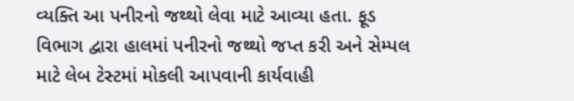વ્યક્તિ આ પનીરનો જથ્થો લેવા માટે આવ્યા હતા. ફૂડ વિભાગ દ્વારા હાલમાં પનીરનો જથ્થો જપ્ત કરી અને સેમ્પલ માટે લેબ ટેસ્ટમાં મોકલી આપવાની કાર્યવાહી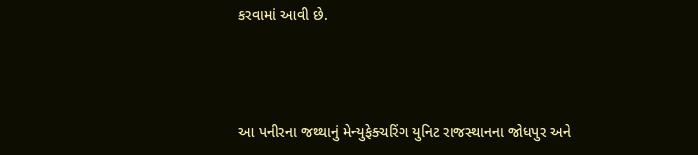કરવામાં આવી છે.



આ પનીરના જથ્થાનું મેન્યુફેક્ચરિંગ યુનિટ રાજસ્થાનના જોધપુર અને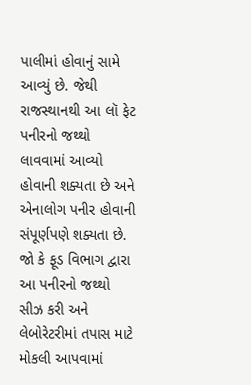પાલીમાં હોવાનું સામે આવ્યું છે. જેથી રાજસ્થાનથી આ લૉ ફેટ પનીરનો જથ્થો લાવવામાં આવ્યો હોવાની શક્યતા છે અને એનાલોગ પનીર હોવાની સંપૂર્ણપણે શક્યતા છે. જો કે ફૂડ વિભાગ દ્વારા આ પનીરનો જથ્થો સીઝ કરી અને લેબોરેટરીમાં તપાસ માટે મોકલી આપવામાં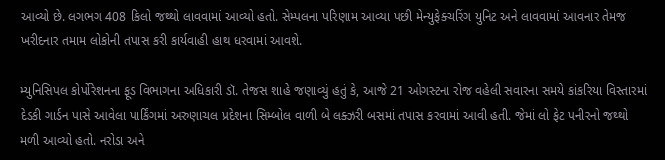આવ્યો છે. લગભગ 408 કિલો જથ્થો લાવવામાં આવ્યો હતો. સેમ્પલના પરિણામ આવ્યા પછી મેન્યુફેક્ચરિંગ યુનિટ અને લાવવામાં આવનાર તેમજ ખરીદનાર તમામ લોકોની તપાસ કરી કાર્યવાહી હાથ ધરવામાં આવશે.

મ્યુનિસિપલ કોર્પોરેશનના ફૂડ વિભાગના અધિકારી ડૉ. તેજસ શાહે જણાવ્યું હતું કે, આજે 21 ઓગસ્ટના રોજ વહેલી સવારના સમયે કાંકરિયા વિસ્તારમાં દેડકી ગાર્ડન પાસે આવેલા પાર્કિંગમાં અરુણાચલ પ્રદેશના સિમ્બોલ વાળી બે લક્ઝરી બસમાં તપાસ કરવામાં આવી હતી. જેમાં લો ફેટ પનીરનો જથ્થો મળી આવ્યો હતો. નરોડા અને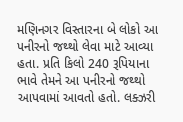મણિનગર વિસ્તારના બે લોકો આ પનીરનો જથ્થો લેવા માટે આવ્યા હતા. પ્રતિ કિલો 240 રૂપિયાના ભાવે તેમને આ પનીરનો જથ્થો આપવામાં આવતો હતો. લક્ઝરી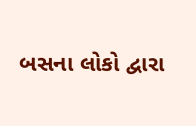બસના લોકો દ્વારા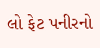લો ફેટ પનીરનો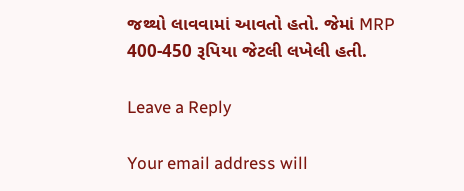જથ્થો લાવવામાં આવતો હતો. જેમાં MRP 400-450 રૂપિયા જેટલી લખેલી હતી.

Leave a Reply

Your email address will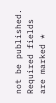not be published. Required fields are marked *